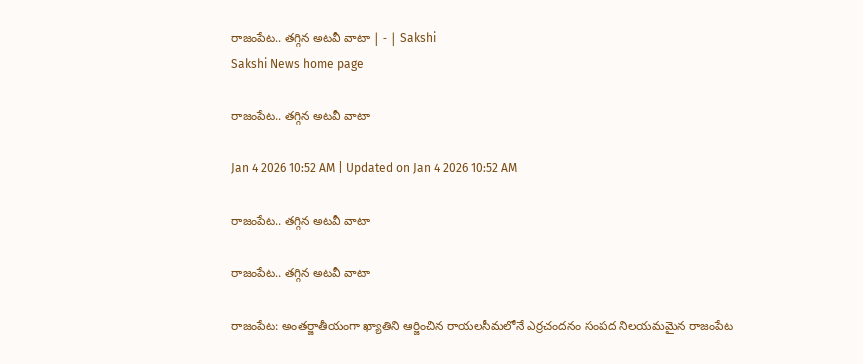రాజంపేట.. తగ్గిన అటవీ వాటా | - | Sakshi
Sakshi News home page

రాజంపేట.. తగ్గిన అటవీ వాటా

Jan 4 2026 10:52 AM | Updated on Jan 4 2026 10:52 AM

రాజంపేట.. తగ్గిన అటవీ వాటా

రాజంపేట.. తగ్గిన అటవీ వాటా

రాజంపేట: అంతర్జాతీయంగా ఖ్యాతిని ఆర్జించిన రాయలసీమలోనే ఎర్రచందనం సంపద నిలయమమైన రాజంపేట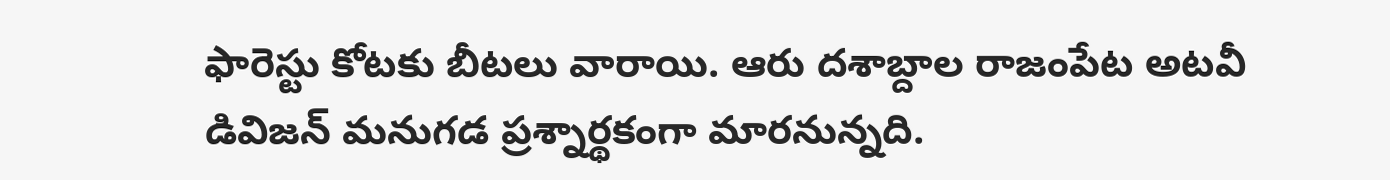ఫారెస్టు కోటకు బీటలు వారాయి. ఆరు దశాబ్దాల రాజంపేట అటవీ డివిజన్‌ మనుగడ ప్రశ్నార్థకంగా మారనున్నది.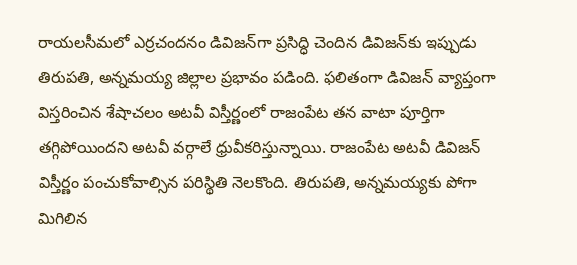రాయలసీమలో ఎర్రచందనం డివిజన్‌గా ప్రసిద్ధి చెందిన డివిజన్‌కు ఇప్పుడు తిరుపతి, అన్నమయ్య జిల్లాల ప్రభావం పడింది. ఫలితంగా డివిజన్‌ వ్యాప్తంగా విస్తరించిన శేషాచలం అటవీ విస్తీర్ణంలో రాజంపేట తన వాటా పూర్తిగా తగ్గిపోయిందని అటవీ వర్గాలే ధ్రువీకరిస్తున్నాయి. రాజంపేట అటవీ డివిజన్‌ విస్తీర్ణం పంచుకోవాల్సిన పరిస్థితి నెలకొంది. తిరుపతి, అన్నమయ్యకు పోగా మిగిలిన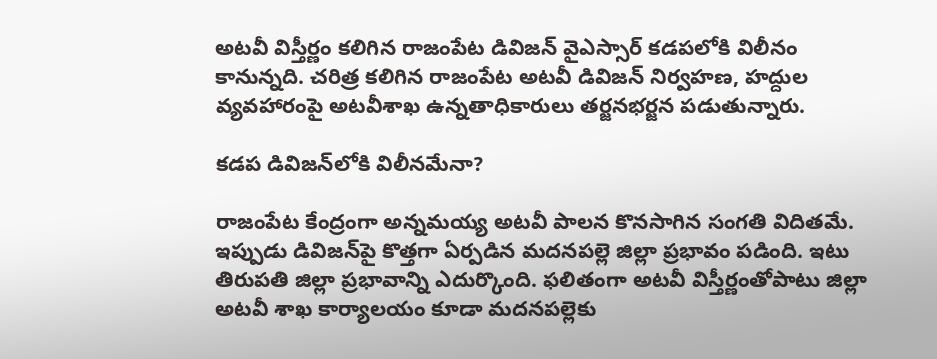అటవీ విస్తీర్ణం కలిగిన రాజంపేట డివిజన్‌ వైఎస్సార్‌ కడపలోకి విలీనం కానున్నది. చరిత్ర కలిగిన రాజంపేట అటవీ డివిజన్‌ నిర్వహణ, హద్దుల వ్యవహారంపై అటవీశాఖ ఉన్నతాధికారులు తర్జనభర్జన పడుతున్నారు.

కడప డివిజన్‌లోకి విలీనమేనా?

రాజంపేట కేంద్రంగా అన్నమయ్య అటవీ పాలన కొనసాగిన సంగతి విదితమే. ఇప్పుడు డివిజన్‌పై కొత్తగా ఏర్పడిన మదనపల్లె జిల్లా ప్రభావం పడింది. ఇటు తిరుపతి జిల్లా ప్రభావాన్ని ఎదుర్కొంది. ఫలితంగా అటవీ విస్తీర్ణంతోపాటు జిల్లా అటవీ శాఖ కార్యాలయం కూడా మదనపల్లెకు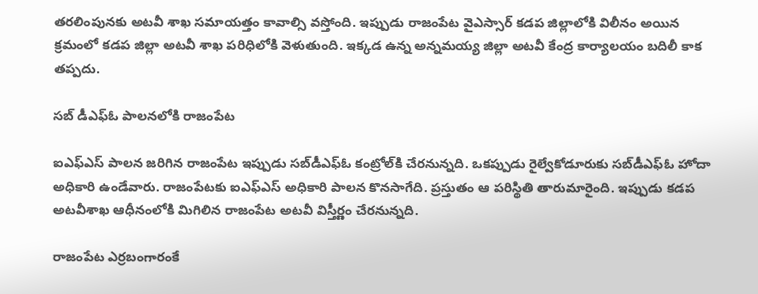తరలింపునకు అటవీ శాఖ సమాయత్తం కావాల్సి వస్తోంది. ఇప్పుడు రాజంపేట వైఎస్సార్‌ కడప జిల్లాలోకి విలీనం అయిన క్రమంలో కడప జిల్లా అటవీ శాఖ పరిధిలోకి వెళుతుంది. ఇక్కడ ఉన్న అన్నమయ్య జిల్లా అటవీ కేంద్ర కార్యాలయం బదిలీ కాక తప్పదు.

సబ్‌ డీఎఫ్‌ఓ పాలనలోకి రాజంపేట

ఐఎఫ్‌ఎస్‌ పాలన జరిగిన రాజంపేట ఇప్పుడు సబ్‌డీఎఫ్‌ఓ కంట్రోల్‌కి చేరనున్నది. ఒకప్పుడు రైల్వేకోడూరుకు సబ్‌డీఎఫ్‌ఓ హోదా అధికారి ఉండేవారు. రాజంపేటకు ఐఎఫ్‌ఎస్‌ అధికారి పాలన కొనసాగేది. ప్రస్తుతం ఆ పరిస్థితి తారుమారైంది. ఇప్పుడు కడప అటవీశాఖ ఆధీనంలోకి మిగిలిన రాజంపేట అటవీ విస్తీర్ణం చేరనున్నది.

రాజంపేట ఎర్రబంగారంకే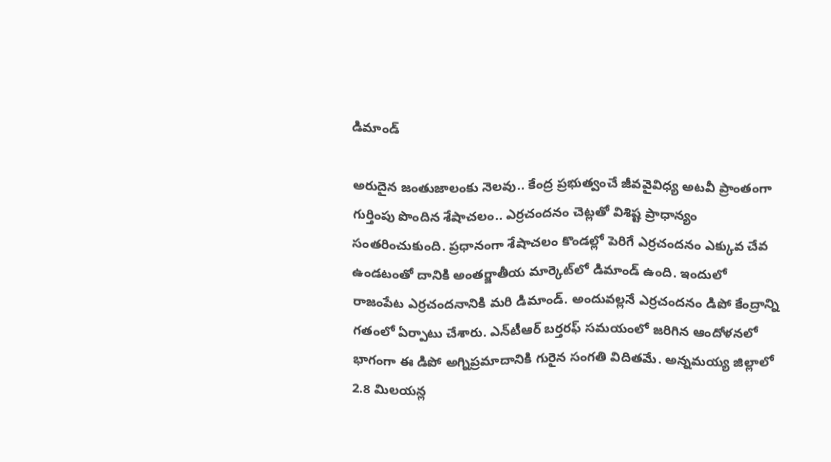డిమాండ్‌

అరుదైన జంతుజాలంకు నెలవు.. కేంద్ర ప్రభుత్వంచే జీవవైవిధ్య అటవీ ప్రాంతంగా గుర్తింపు పొందిన శేషాచలం.. ఎర్రచందనం చెట్లతో విశిష్ట ప్రాధాన్యం సంతరించుకుంది. ప్రధానంగా శేషాచలం కొండల్లో పెరిగే ఎర్రచందనం ఎక్కువ చేవ ఉండటంతో దానికి అంతర్జాతీయ మార్కెట్‌లో డిమాండ్‌ ఉంది. ఇందులో రాజంపేట ఎర్రచందనానికి మరి డిమాండ్‌. అందువల్లనే ఎర్రచందనం డిపో కేంద్రాన్ని గతంలో ఏర్పాటు చేశారు. ఎన్‌టీఆర్‌ బర్తరఫ్‌ సమయంలో జరిగిన ఆందోళనలో భాగంగా ఈ డిపో అగ్నిప్రమాదానికి గురైన సంగతి విదితమే. అన్నమయ్య జిల్లాలో 2.8 మిలయన్ల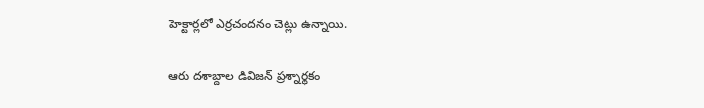హెక్టార్లలో ఎర్రచందనం చెట్లు ఉన్నాయి.

ఆరు దశాబ్దాల డివిజన్‌ ప్రశ్నార్థకం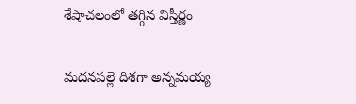శేషాచలంలో తగ్గిన విస్తీర్ణం

మదనపల్లె దిశగా అన్నమయ్య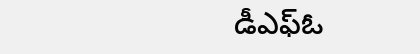డీఎఫ్‌ఓ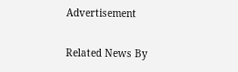Advertisement

Related News By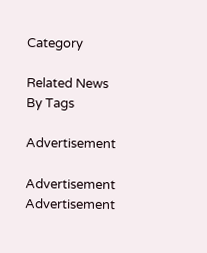Category

Related News By Tags

Advertisement

Advertisement
Advertisement